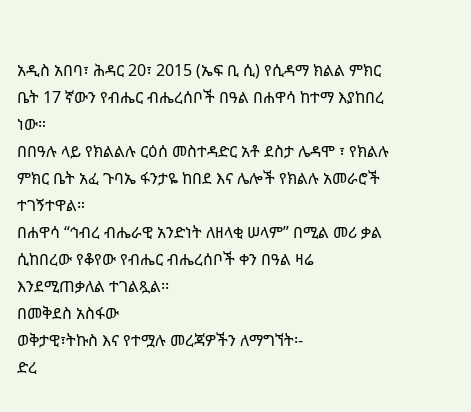አዲስ አበባ፣ ሕዳር 20፣ 2015 (ኤፍ ቢ ሲ) የሲዳማ ክልል ምክር ቤት 17 ኛውን የብሔር ብሔረሰቦች በዓል በሐዋሳ ከተማ እያከበረ ነው።
በበዓሉ ላይ የክልልሉ ርዕሰ መስተዳድር አቶ ደስታ ሌዳሞ ፣ የክልሉ ምክር ቤት አፈ ጉባኤ ፋንታዬ ከበደ እና ሌሎች የክልሉ አመራሮች ተገኝተዋል።
በሐዋሳ “ኅብረ ብሔራዊ አንድነት ለዘላቂ ሠላም” በሚል መሪ ቃል ሲከበረው የቆየው የብሔር ብሔረሰቦች ቀን በዓል ዛሬ እንደሚጠቃለል ተገልጿል፡፡
በመቅደስ አስፋው
ወቅታዊ፣ትኩስ እና የተሟሉ መረጃዎችን ለማግኘት፡-
ድረ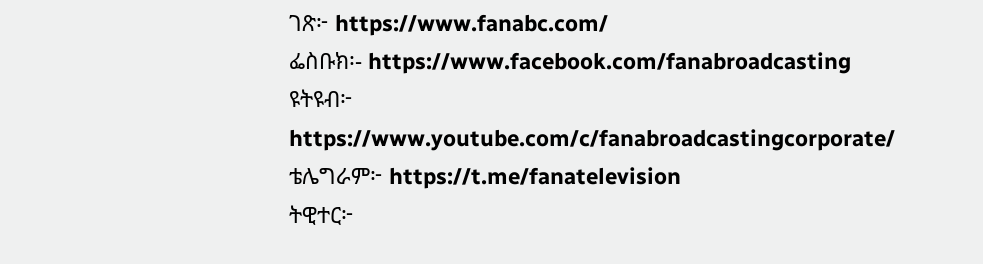ገጽ፦ https://www.fanabc.com/
ፌስቡክ፡- https://www.facebook.com/fanabroadcasting
ዩትዩብ፦ https://www.youtube.com/c/fanabroadcastingcorporate/
ቴሌግራም፦ https://t.me/fanatelevision
ትዊተር፦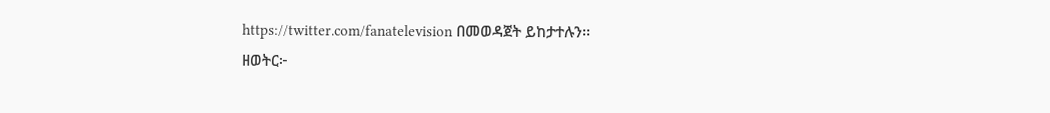https://twitter.com/fanatelevision በመወዳጀት ይከታተሉን፡፡
ዘወትር፦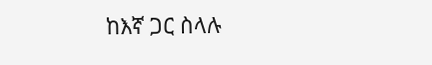ከእኛ ጋር ስላሉ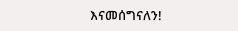እናመሰግናለን!